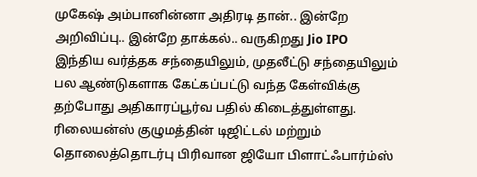முகேஷ் அம்பானின்னா அதிரடி தான்.. இன்றே அறிவிப்பு.. இன்றே தாக்கல்.. வருகிறது Jio IPO
இந்திய வர்த்தக சந்தையிலும், முதலீட்டு சந்தையிலும் பல ஆண்டுகளாக கேட்கப்பட்டு வந்த கேள்விக்கு தற்போது அதிகாரப்பூர்வ பதில் கிடைத்துள்ளது. ரிலையன்ஸ் குழுமத்தின் டிஜிட்டல் மற்றும் தொலைத்தொடர்பு பிரிவான ஜியோ பிளாட்ஃபார்ம்ஸ்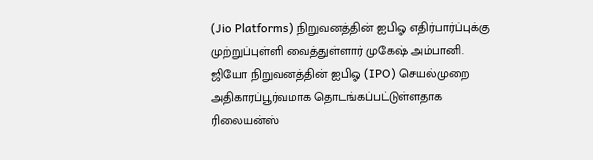(Jio Platforms) நிறுவனத்தின் ஐபிஓ எதிர்பார்ப்புக்கு முற்றுப்புள்ளி வைத்துள்ளார் முகேஷ் அம்பானி.
ஜியோ நிறுவனத்தின் ஐபிஓ (IPO) செயல்முறை அதிகாரப்பூர்வமாக தொடங்கப்பட்டுள்ளதாக ரிலையன்ஸ்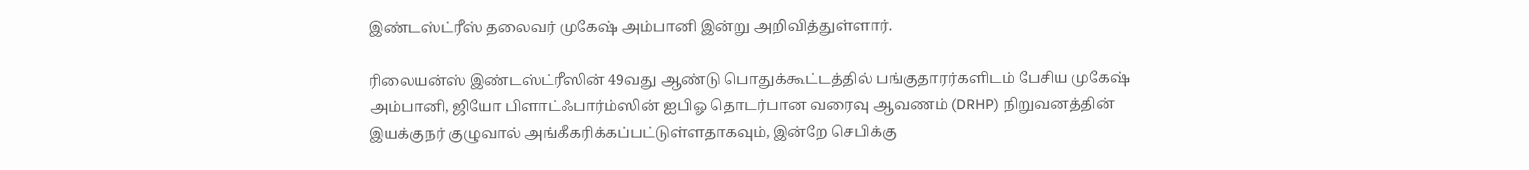இண்டஸ்ட்ரீஸ் தலைவர் முகேஷ் அம்பானி இன்று அறிவித்துள்ளார்.

ரிலையன்ஸ் இண்டஸ்ட்ரீஸின் 49வது ஆண்டு பொதுக்கூட்டத்தில் பங்குதாரர்களிடம் பேசிய முகேஷ் அம்பானி, ஜியோ பிளாட்ஃபார்ம்ஸின் ஐபிஓ தொடர்பான வரைவு ஆவணம் (DRHP) நிறுவனத்தின் இயக்குநர் குழுவால் அங்கீகரிக்கப்பட்டுள்ளதாகவும், இன்றே செபிக்கு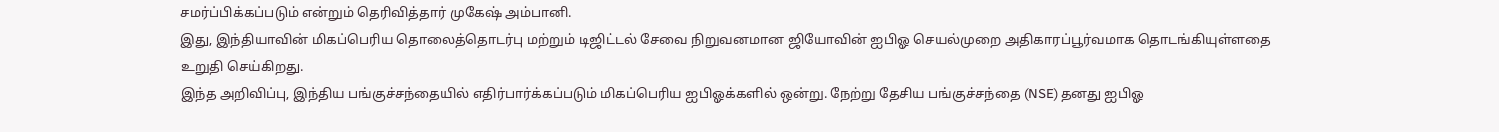சமர்ப்பிக்கப்படும் என்றும் தெரிவித்தார் முகேஷ் அம்பானி.
இது, இந்தியாவின் மிகப்பெரிய தொலைத்தொடர்பு மற்றும் டிஜிட்டல் சேவை நிறுவனமான ஜியோவின் ஐபிஓ செயல்முறை அதிகாரப்பூர்வமாக தொடங்கியுள்ளதை உறுதி செய்கிறது.
இந்த அறிவிப்பு, இந்திய பங்குச்சந்தையில் எதிர்பார்க்கப்படும் மிகப்பெரிய ஐபிஓக்களில் ஒன்று. நேற்று தேசிய பங்குச்சந்தை (NSE) தனது ஐபிஓ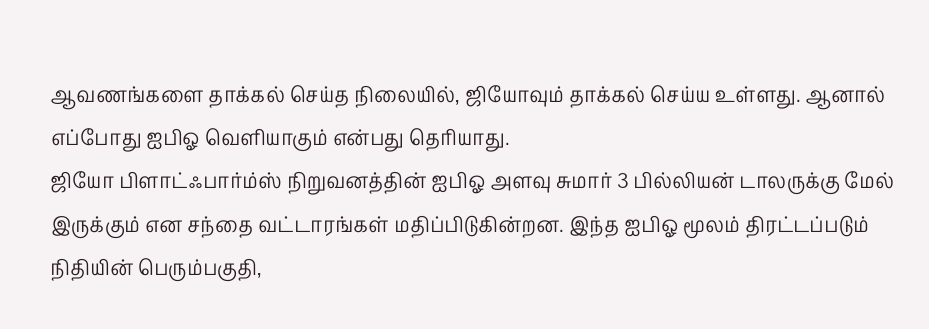ஆவணங்களை தாக்கல் செய்த நிலையில், ஜியோவும் தாக்கல் செய்ய உள்ளது. ஆனால் எப்போது ஐபிஓ வெளியாகும் என்பது தெரியாது.
ஜியோ பிளாட்ஃபார்ம்ஸ் நிறுவனத்தின் ஐபிஓ அளவு சுமார் 3 பில்லியன் டாலருக்கு மேல் இருக்கும் என சந்தை வட்டாரங்கள் மதிப்பிடுகின்றன. இந்த ஐபிஓ மூலம் திரட்டப்படும் நிதியின் பெரும்பகுதி,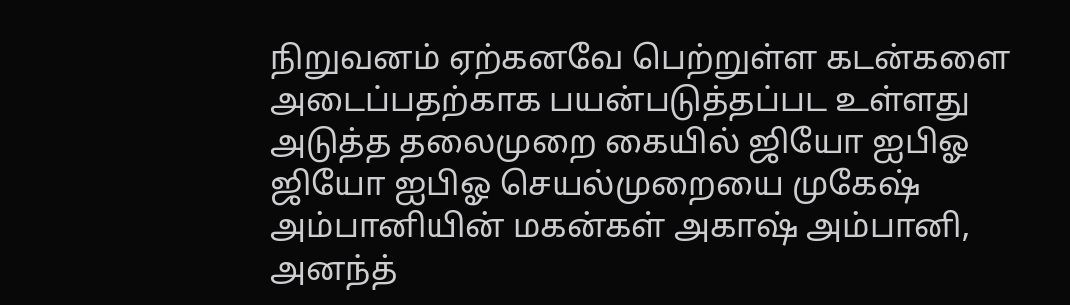நிறுவனம் ஏற்கனவே பெற்றுள்ள கடன்களை அடைப்பதற்காக பயன்படுத்தப்பட உள்ளது
அடுத்த தலைமுறை கையில் ஜியோ ஐபிஓ
ஜியோ ஐபிஓ செயல்முறையை முகேஷ் அம்பானியின் மகன்கள் அகாஷ் அம்பானி, அனந்த்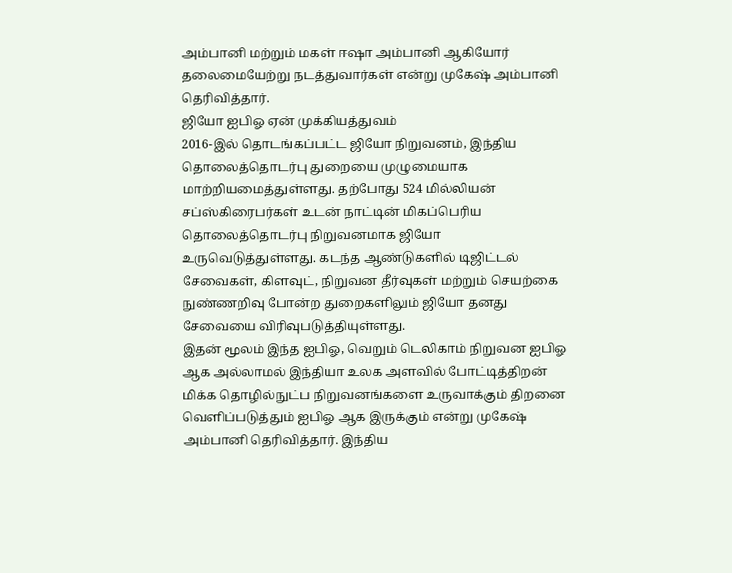அம்பானி மற்றும் மகள் ஈஷா அம்பானி ஆகியோர் தலைமையேற்று நடத்துவார்கள் என்று முகேஷ் அம்பானி தெரிவித்தார்.
ஜியோ ஐபிஓ ஏன் முக்கியத்துவம்
2016-இல் தொடங்கப்பட்ட ஜியோ நிறுவனம், இந்திய தொலைத்தொடர்பு துறையை முழுமையாக மாற்றியமைத்துள்ளது. தற்போது 524 மில்லியன் சப்ஸ்கிரைபர்கள் உடன் நாட்டின் மிகப்பெரிய தொலைத்தொடர்பு நிறுவனமாக ஜியோ உருவெடுத்துள்ளது. கடந்த ஆண்டுகளில் டிஜிட்டல் சேவைகள், கிளவுட், நிறுவன தீர்வுகள் மற்றும் செயற்கை நுண்ணறிவு போன்ற துறைகளிலும் ஜியோ தனது சேவையை விரிவுபடுத்தியுள்ளது.
இதன் மூலம் இந்த ஐபிஓ, வெறும் டெலிகாம் நிறுவன ஐபிஓ ஆக அல்லாமல் இந்தியா உலக அளவில் போட்டித்திறன் மிக்க தொழில்நுட்ப நிறுவனங்களை உருவாக்கும் திறனை வெளிப்படுத்தும் ஐபிஓ ஆக இருக்கும் என்று முகேஷ் அம்பானி தெரிவித்தார். இந்திய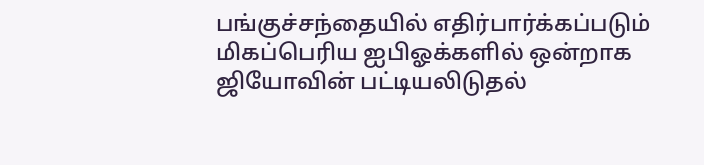பங்குச்சந்தையில் எதிர்பார்க்கப்படும் மிகப்பெரிய ஐபிஓக்களில் ஒன்றாக ஜியோவின் பட்டியலிடுதல்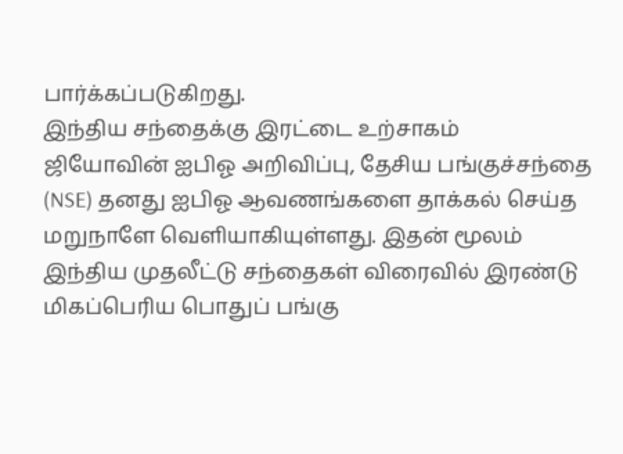பார்க்கப்படுகிறது.
இந்திய சந்தைக்கு இரட்டை உற்சாகம்
ஜியோவின் ஐபிஓ அறிவிப்பு, தேசிய பங்குச்சந்தை (NSE) தனது ஐபிஓ ஆவணங்களை தாக்கல் செய்த மறுநாளே வெளியாகியுள்ளது. இதன் மூலம் இந்திய முதலீட்டு சந்தைகள் விரைவில் இரண்டு மிகப்பெரிய பொதுப் பங்கு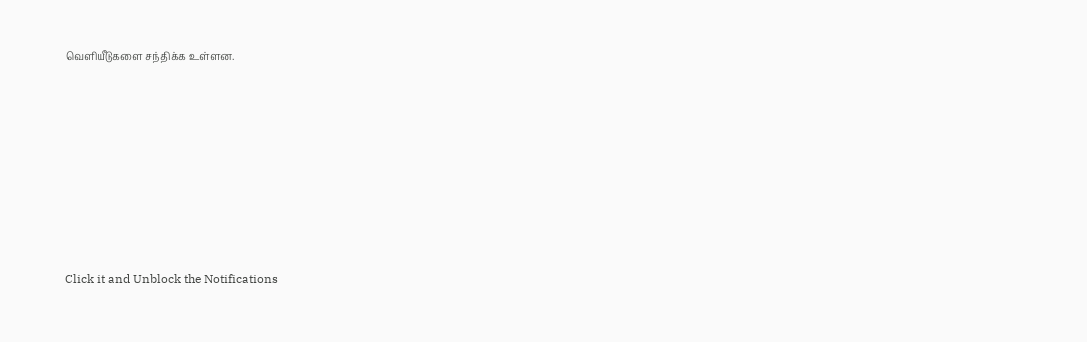வெளியீடுகளை சந்திக்க உள்ளன.












Click it and Unblock the Notifications